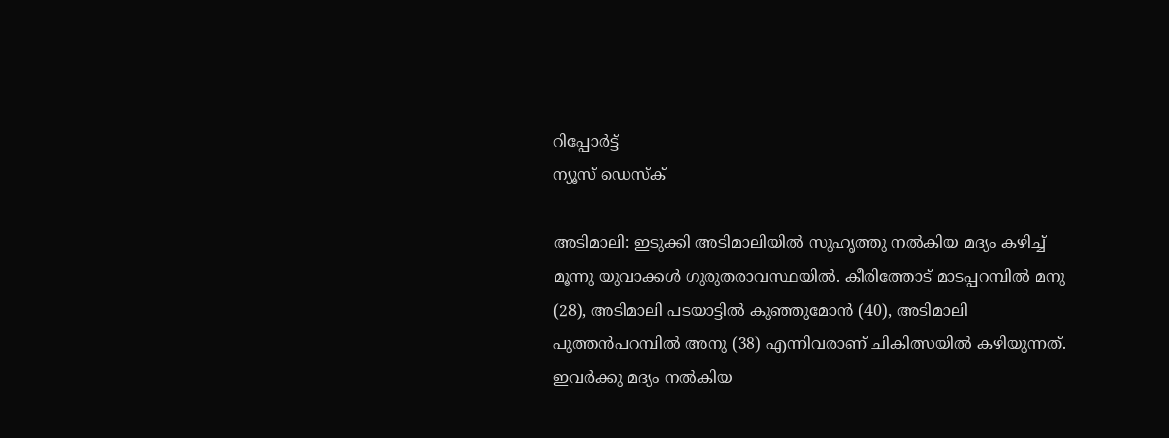റിപ്പോര്‍ട്ട്
ന്യൂസ് ഡെസ്ക്

അടിമാലി: ഇടുക്കി അടിമാലിയില്‍ സുഹൃത്തു നല്‍കിയ മദ്യം കഴിച്ച് മൂന്നു യുവാക്കള്‍ ഗുരുതരാവസ്ഥയില്‍. കീരിത്തോട് മാടപ്പറമ്പില്‍ മനു (28), അടിമാലി പടയാട്ടില്‍ കുഞ്ഞുമോന്‍ (40), അടിമാലി പുത്തന്‍പറമ്പില്‍ അനു (38) എന്നിവരാണ് ചികിത്സയില്‍ കഴിയുന്നത്. ഇവര്‍ക്കു മദ്യം നല്‍കിയ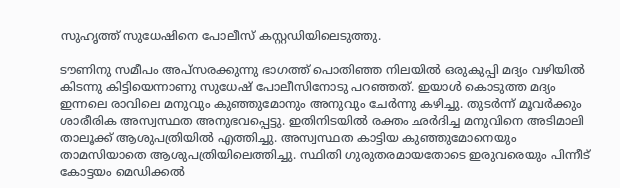സുഹൃത്ത് സുധേഷിനെ പോലീസ് കസ്റ്റഡിയിലെടുത്തു.

ടൗണിനു സമീപം അപ്‌സരക്കുന്നു ഭാഗത്ത് പൊതിഞ്ഞ നിലയില്‍ ഒരുകുപ്പി മദ്യം വഴിയില്‍ കിടന്നു കിട്ടിയെന്നാണു സുധേഷ് പോലീസിനോടു പറഞ്ഞത്. ഇയാള്‍ കൊടുത്ത മദ്യം ഇന്നലെ രാവിലെ മനുവും കുഞ്ഞുമോനും അനുവും ചേര്‍ന്നു കഴിച്ചു. തുടര്‍ന്ന് മൂവര്‍ക്കും ശാരീരിക അസ്വസ്ഥത അനുഭവപ്പെട്ടു. ഇതിനിടയില്‍ രക്തം ഛര്‍ദിച്ച മനുവിനെ അടിമാലി താലൂക്ക് ആശുപത്രിയില്‍ എത്തിച്ചു. അസ്വസ്ഥത കാട്ടിയ കുഞ്ഞുമോനെയും താമസിയാതെ ആശുപത്രിയിലെത്തിച്ചു. സ്ഥിതി ഗുരുതരമായതോടെ ഇരുവരെയും പിന്നീട് കോട്ടയം മെഡിക്കല്‍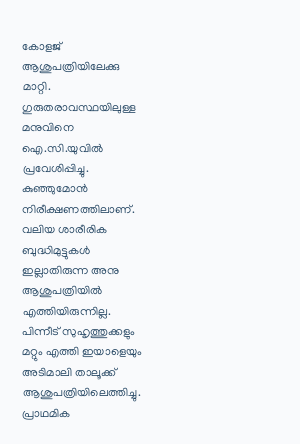കോളജ് ആശുപത്രിയിലേക്കു മാറ്റി. ഗുരുതരാവസ്ഥയിലുള്ള മനുവിനെ ഐ.സി.യുവില്‍ പ്രവേശിപ്പിച്ചു. കുഞ്ഞുമോന്‍ നിരീക്ഷണത്തിലാണ്. വലിയ ശാരീരിക ബുദ്ധിമുട്ടുകള്‍ ഇല്ലാതിരുന്ന അനു ആശുപത്രിയില്‍ എത്തിയിരുന്നില്ല. പിന്നീട് സുഹൃത്തുക്കളും മറ്റും എത്തി ഇയാളെയും അടിമാലി താലൂക്ക് ആശുപത്രിയിലെത്തിച്ചു. പ്രാഥമിക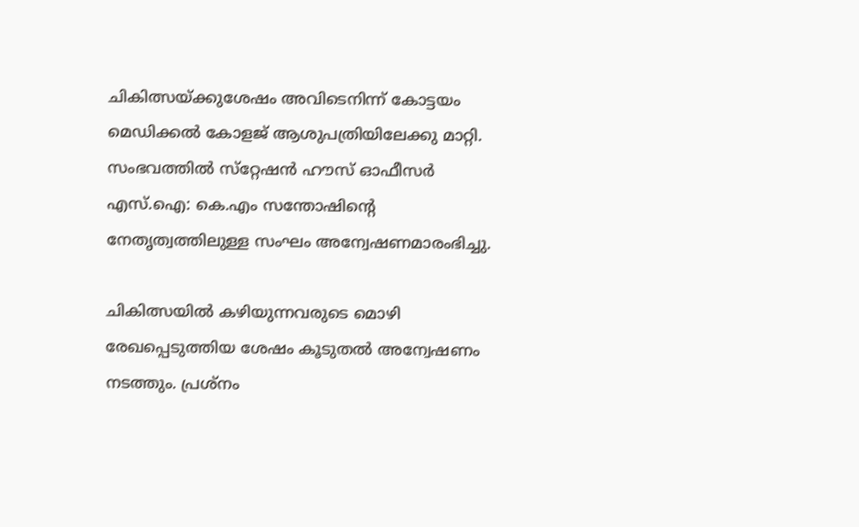ചികിത്സയ്ക്കുശേഷം അവിടെനിന്ന് കോട്ടയം മെഡിക്കല്‍ കോളജ് ആശുപത്രിയിലേക്കു മാറ്റി. സംഭവത്തില്‍ സ്‌റ്റേഷന്‍ ഹൗസ് ഓഫീസര്‍ എസ്.ഐ: കെ.എം സന്തോഷിന്റെ നേതൃത്വത്തിലുള്ള സംഘം അന്വേഷണമാരംഭിച്ചു.

ചികിത്സയില്‍ കഴിയുന്നവരുടെ മൊഴി രേഖപ്പെടുത്തിയ ശേഷം കൂടുതല്‍ അന്വേഷണം നടത്തും. പ്രശ്‌നം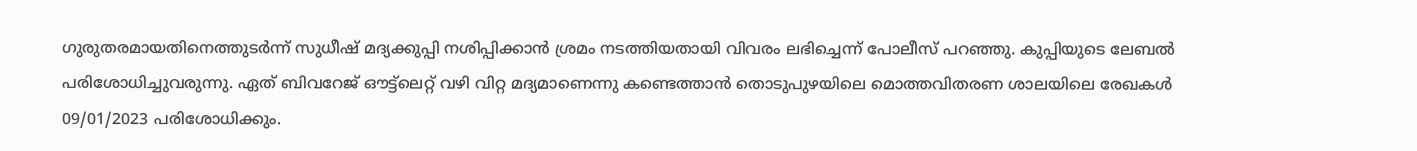ഗുരുതരമായതിനെത്തുടര്‍ന്ന് സുധീഷ് മദ്യക്കുപ്പി നശിപ്പിക്കാന്‍ ശ്രമം നടത്തിയതായി വിവരം ലഭിച്ചെന്ന് പോലീസ് പറഞ്ഞു. കുപ്പിയുടെ ലേബല്‍ പരിശോധിച്ചുവരുന്നു. ഏത് ബിവറേജ് ഔട്ട്‌ലെറ്റ് വഴി വിറ്റ മദ്യമാണെന്നു കണ്ടെത്താന്‍ തൊടുപുഴയിലെ മൊത്തവിതരണ ശാലയിലെ രേഖകള്‍ 09/01/2023 പരിശോധിക്കും.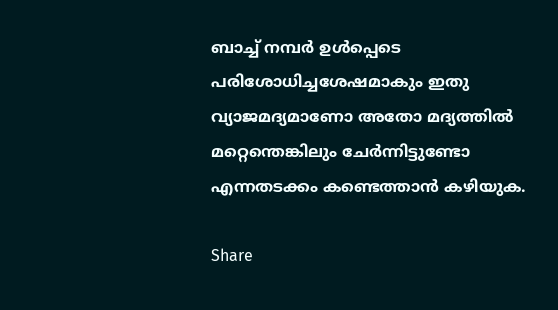ബാച്ച് നമ്പര്‍ ഉള്‍പ്പെടെ പരിശോധിച്ചശേഷമാകും ഇതു വ്യാജമദ്യമാണോ അതോ മദ്യത്തില്‍ മറ്റെന്തെങ്കിലും ചേര്‍ന്നിട്ടുണ്ടോ എന്നതടക്കം കണ്ടെത്താന്‍ കഴിയുക.

Share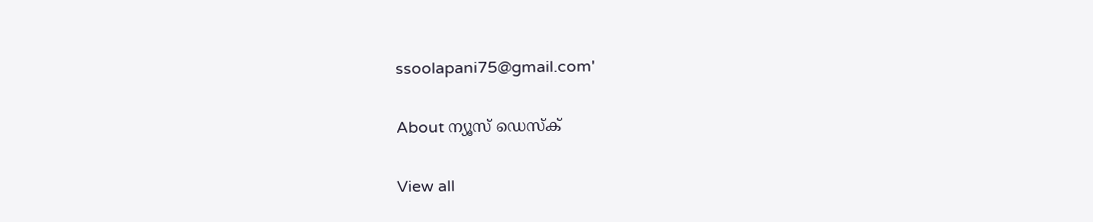ssoolapani75@gmail.com'

About ന്യൂസ് ഡെസ്ക്

View all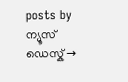posts by ന്യൂസ് ഡെസ്ക് →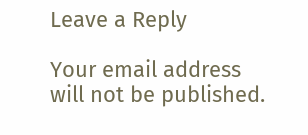Leave a Reply

Your email address will not be published.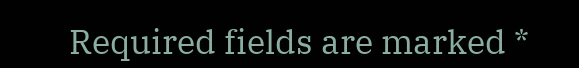Required fields are marked *